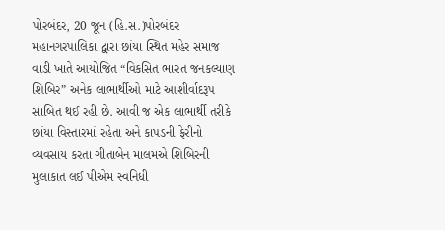પોરબંદર, 20 જૂન (હિ.સ.)પોરબંદર મહાનગરપાલિકા દ્વારા છાંયા સ્થિત મહેર સમાજ વાડી ખાતે આયોજિત “વિકસિત ભારત જનકલ્યાણ શિબિર” અનેક લાભાર્થીઓ માટે આશીર્વાદરૂપ સાબિત થઈ રહી છે. આવી જ એક લાભાર્થી તરીકે છાંયા વિસ્તારમાં રહેતા અને કાપડની ફેરીનો વ્યવસાય કરતા ગીતાબેન માલમએ શિબિરની મુલાકાત લઈ પીએમ સ્વનિધી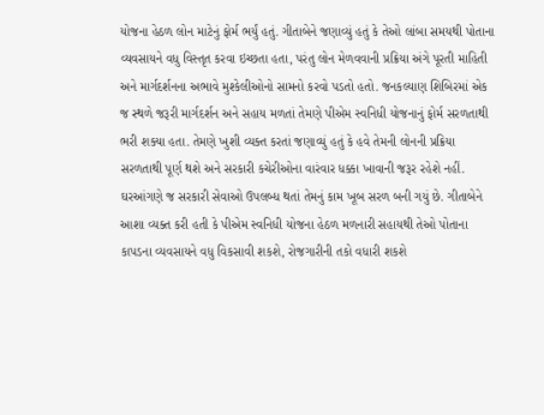યોજના હેઠળ લોન માટેનું ફોર્મ ભર્યું હતું. ગીતાબેને જણાવ્યું હતું કે તેઓ લાંબા સમયથી પોતાના વ્યવસાયને વધુ વિસ્તૃત કરવા ઇચ્છતા હતા, પરંતુ લોન મેળવવાની પ્રક્રિયા અંગે પૂરતી માહિતી અને માર્ગદર્શનના અભાવે મુશ્કેલીઓનો સામનો કરવો પડતો હતો. જનકલ્યાણ શિબિરમાં એક જ સ્થળે જરૂરી માર્ગદર્શન અને સહાય મળતાં તેમણે પીએમ સ્વનિધી યોજનાનું ફોર્મ સરળતાથી ભરી શક્યા હતા. તેમણે ખુશી વ્યક્ત કરતાં જણાવ્યું હતું કે હવે તેમની લોનની પ્રક્રિયા સરળતાથી પૂર્ણ થશે અને સરકારી કચેરીઓના વારંવાર ધક્કા ખાવાની જરૂર રહેશે નહીં. ઘરઆંગણે જ સરકારી સેવાઓ ઉપલબ્ધ થતાં તેમનું કામ ખૂબ સરળ બની ગયું છે. ગીતાબેને આશા વ્યક્ત કરી હતી કે પીએમ સ્વનિધી યોજના હેઠળ મળનારી સહાયથી તેઓ પોતાના કાપડના વ્યવસાયને વધુ વિકસાવી શકશે, રોજગારીની તકો વધારી શકશે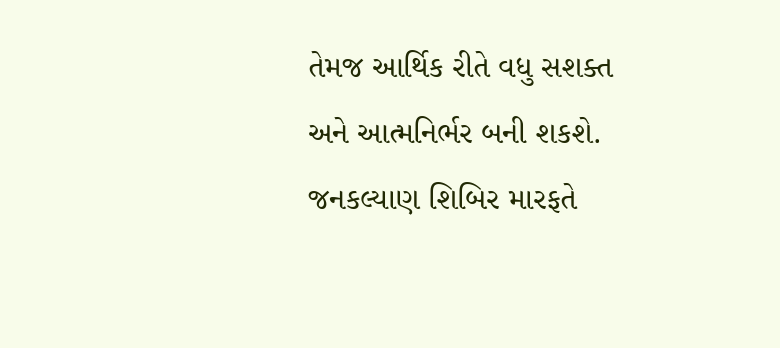તેમજ આર્થિક રીતે વધુ સશક્ત અને આત્મનિર્ભર બની શકશે. જનકલ્યાણ શિબિર મારફતે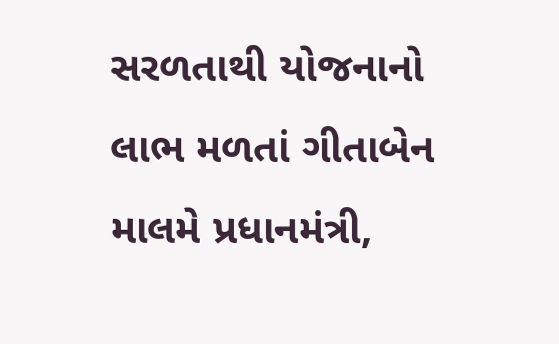સરળતાથી યોજનાનો લાભ મળતાં ગીતાબેન માલમે પ્રધાનમંત્રી,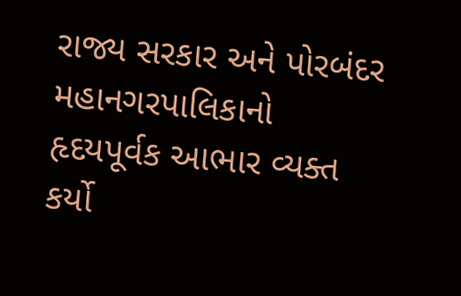રાજ્ય સરકાર અને પોરબંદર મહાનગરપાલિકાનો હૃદયપૂર્વક આભાર વ્યક્ત કર્યો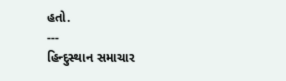હતો.
---
હિન્દુસ્થાન સમાચાર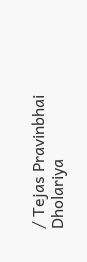/ Tejas Pravinbhai Dholariya